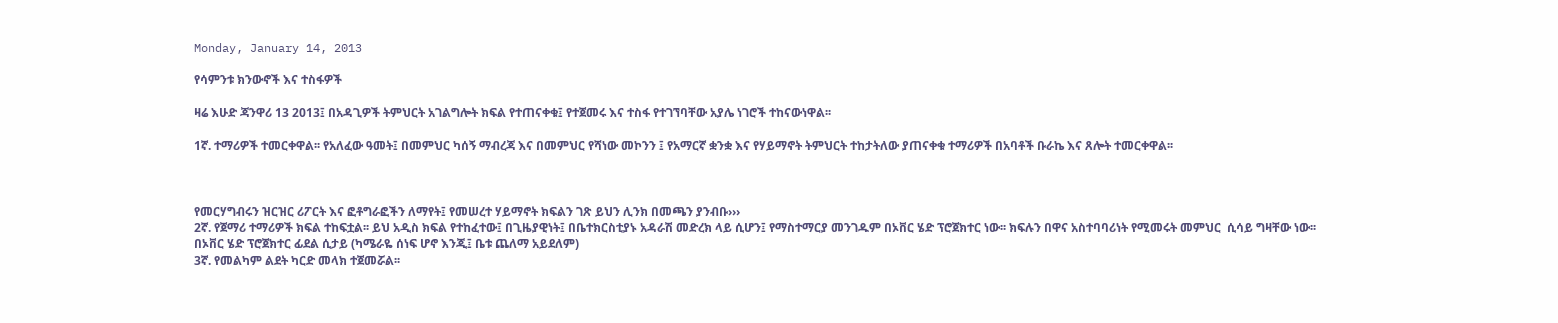Monday, January 14, 2013

የሳምንቱ ክንውኖች እና ተስፋዎች

ዛሬ እሁድ ጃንዋሪ 13 2013፤ በአዳጊዎች ትምህርት አገልግሎት ክፍል የተጠናቀቁ፤ የተጀመሩ እና ተስፋ የተገኘባቸው አያሌ ነገሮች ተከናውነዋል፡፡

1ኛ. ተማሪዎች ተመርቀዋል፡፡ የአለፈው ዓመት፤ በመምህር ካሰኝ ማብረጃ እና በመምህር የሻነው መኮንን ፤ የአማርኛ ቋንቋ እና የሃይማኖት ትምህርት ተከታትለው ያጠናቀቁ ተማሪዎች በአባቶች ቡራኬ እና ጸሎት ተመርቀዋል፡፡



የመርሃግብሩን ዝርዝር ሪፖርት እና ፎቶግራፎችን ለማየት፤ የመሠረተ ሃይማኖት ክፍልን ገጽ ይህን ሊንክ በመጫን ያንብቡ›››
2ኛ. የጀማሪ ተማሪዎች ክፍል ተከፍቷል፡፡ ይህ አዲስ ክፍል የተከፈተው፤ በጊዜያዊነት፤ በቤተክርስቲያኑ አዳራሽ መድረክ ላይ ሲሆን፤ የማስተማርያ መንገዱም በኦቨር ሄድ ፕሮጀክተር ነው፡፡ ክፍሉን በዋና አስተባባሪነት የሚመሩት መምህር  ሲሳይ ግዛቸው ነው፡፡
በኦቨር ሄድ ፕሮጀክተር ፊደል ሲታይ (ካሜራዬ ሰነፍ ሆኖ እንጂ፤ ቤቱ ጨለማ አይደለም)
3ኛ. የመልካም ልደት ካርድ መላክ ተጀመሯል፡፡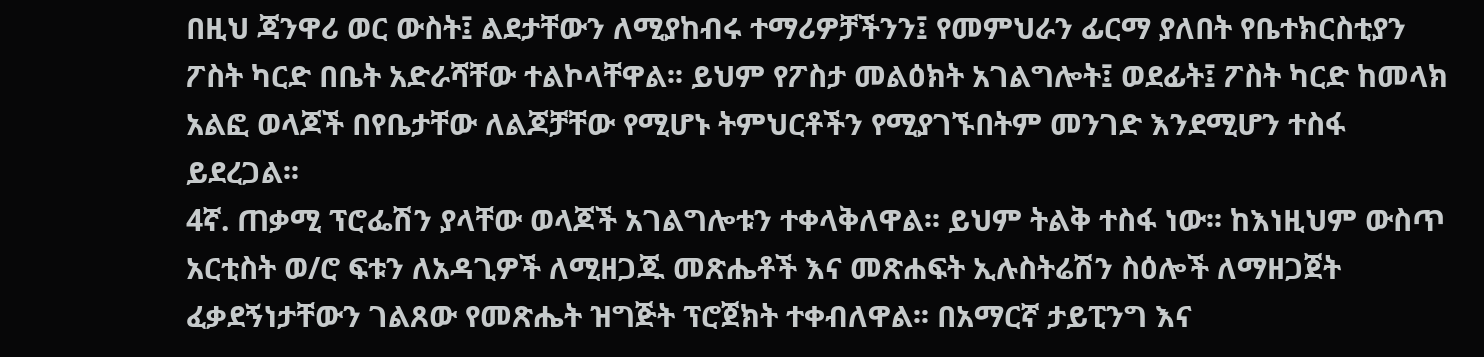በዚህ ጃንዋሪ ወር ውስት፤ ልደታቸውን ለሚያከብሩ ተማሪዎቻችንን፤ የመምህራን ፊርማ ያለበት የቤተክርስቲያን ፖስት ካርድ በቤት አድራሻቸው ተልኮላቸዋል፡፡ ይህም የፖስታ መልዕክት አገልግሎት፤ ወደፊት፤ ፖስት ካርድ ከመላክ አልፎ ወላጆች በየቤታቸው ለልጆቻቸው የሚሆኑ ትምህርቶችን የሚያገኙበትም መንገድ እንደሚሆን ተስፋ ይደረጋል፡፡
4ኛ. ጠቃሚ ፕሮፌሽን ያላቸው ወላጆች አገልግሎቱን ተቀላቅለዋል፡፡ ይህም ትልቅ ተስፋ ነው፡፡ ከእነዚህም ውስጥ አርቲስት ወ/ሮ ፍቱን ለአዳጊዎች ለሚዘጋጁ መጽሔቶች እና መጽሐፍት ኢሉስትሬሽን ስዕሎች ለማዘጋጀት ፈቃደኝነታቸውን ገልጸው የመጽሔት ዝግጅት ፕሮጀክት ተቀብለዋል፡፡ በአማርኛ ታይፒንግ እና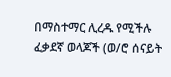በማስተማር ሊረዱ የሚችሉ ፈቃደኛ ወላጆች (ወ/ሮ ሰናይት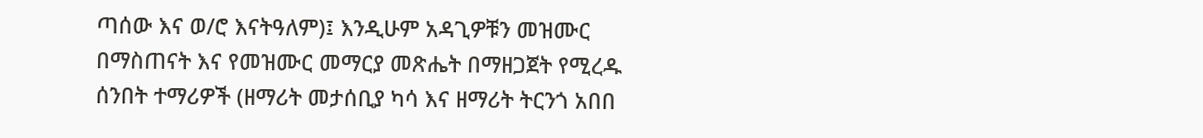ጣሰው እና ወ/ሮ እናትዓለም)፤ እንዲሁም አዳጊዎቹን መዝሙር በማስጠናት እና የመዝሙር መማርያ መጽሔት በማዘጋጀት የሚረዱ ሰንበት ተማሪዎች (ዘማሪት መታሰቢያ ካሳ እና ዘማሪት ትርንጎ አበበ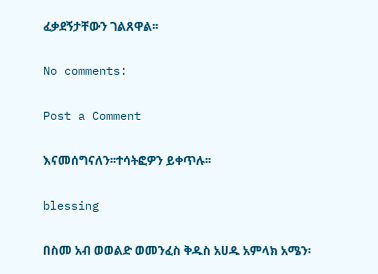ፈቃደኝታቸውን ገልጸዋል፡፡

No comments:

Post a Comment

እናመሰግናለን፡፡ተሳትፎዎን ይቀጥሉ፡፡

blessing

በስመ አብ ወወልድ ወመንፈስ ቅዱስ አሀዱ አምላክ አሜን፡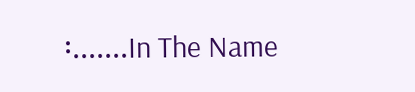፡.......In The Name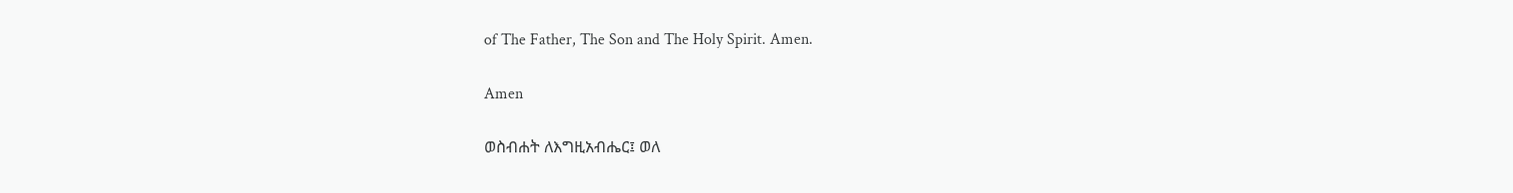of The Father, The Son and The Holy Spirit. Amen.

Amen

ወስብሐት ለእግዚአብሔር፤ ወለ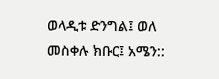ወላዲቱ ድንግል፤ ወለ መስቀሉ ክቡር፤ አሜን::